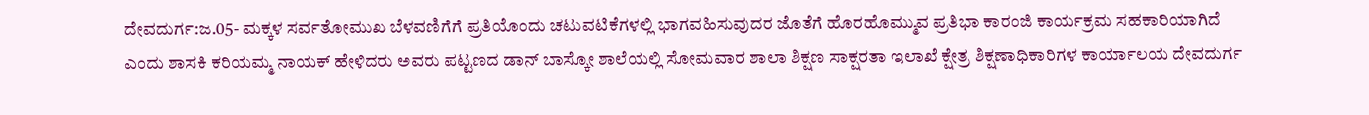ದೇವದುರ್ಗ:ಜ.05- ಮಕ್ಕಳ ಸರ್ವತೋಮುಖ ಬೆಳವಣಿಗೆಗೆ ಪ್ರತಿಯೊಂದು ಚಟುವಟಿಕೆಗಳಲ್ಲಿ ಭಾಗವಹಿಸುವುದರ ಜೊತೆಗೆ ಹೊರಹೊಮ್ಮುವ ಪ್ರತಿಭಾ ಕಾರಂಜಿ ಕಾರ್ಯಕ್ರಮ ಸಹಕಾರಿಯಾಗಿದೆ ಎಂದು ಶಾಸಕಿ ಕರಿಯಮ್ಮ ನಾಯಕ್ ಹೇಳಿದರು ಅವರು ಪಟ್ಟಣದ ಡಾನ್ ಬಾಸ್ಕೋ ಶಾಲೆಯಲ್ಲಿ ಸೋಮವಾರ ಶಾಲಾ ಶಿಕ್ಷಣ ಸಾಕ್ಷರತಾ ಇಲಾಖೆ ಕ್ಷೇತ್ರ ಶಿಕ್ಷಣಾಧಿಕಾರಿಗಳ ಕಾರ್ಯಾಲಯ ದೇವದುರ್ಗ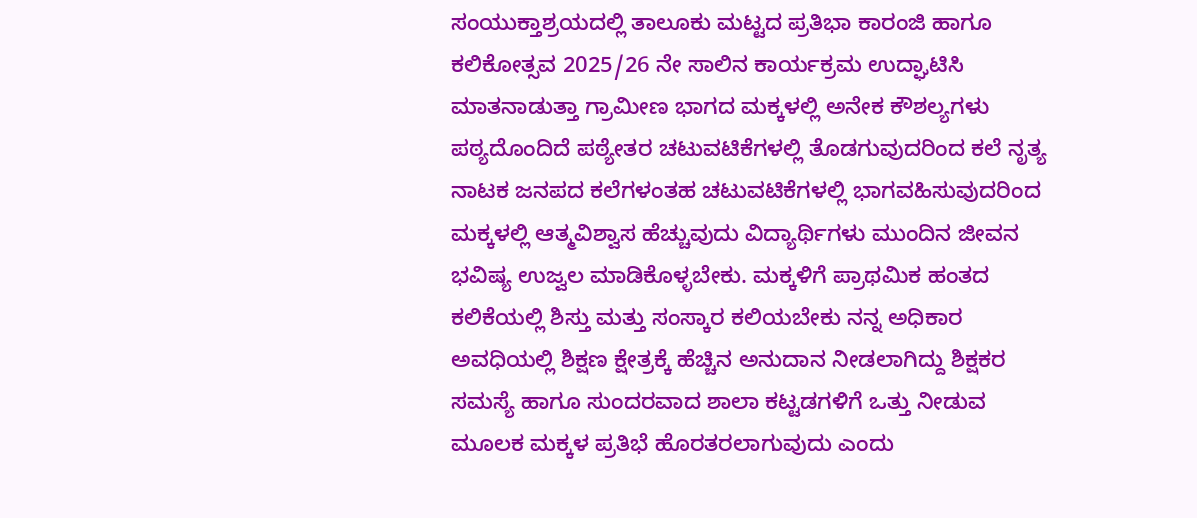ಸಂಯುಕ್ತಾಶ್ರಯದಲ್ಲಿ ತಾಲೂಕು ಮಟ್ಟದ ಪ್ರತಿಭಾ ಕಾರಂಜಿ ಹಾಗೂ ಕಲಿಕೋತ್ಸವ 2025/26 ನೇ ಸಾಲಿನ ಕಾರ್ಯಕ್ರಮ ಉದ್ಘಾಟಿಸಿ ಮಾತನಾಡುತ್ತಾ ಗ್ರಾಮೀಣ ಭಾಗದ ಮಕ್ಕಳಲ್ಲಿ ಅನೇಕ ಕೌಶಲ್ಯಗಳು ಪಠ್ಯದೊಂದಿದೆ ಪಠ್ಯೇತರ ಚಟುವಟಿಕೆಗಳಲ್ಲಿ ತೊಡಗುವುದರಿಂದ ಕಲೆ ನೃತ್ಯ ನಾಟಕ ಜನಪದ ಕಲೆಗಳಂತಹ ಚಟುವಟಿಕೆಗಳಲ್ಲಿ ಭಾಗವಹಿಸುವುದರಿಂದ ಮಕ್ಕಳಲ್ಲಿ ಆತ್ಮವಿಶ್ವಾಸ ಹೆಚ್ಚುವುದು ವಿದ್ಯಾರ್ಥಿಗಳು ಮುಂದಿನ ಜೀವನ ಭವಿಷ್ಯ ಉಜ್ವಲ ಮಾಡಿಕೊಳ್ಳಬೇಕು. ಮಕ್ಕಳಿಗೆ ಪ್ರಾಥಮಿಕ ಹಂತದ ಕಲಿಕೆಯಲ್ಲಿ ಶಿಸ್ತು ಮತ್ತು ಸಂಸ್ಕಾರ ಕಲಿಯಬೇಕು ನನ್ನ ಅಧಿಕಾರ ಅವಧಿಯಲ್ಲಿ ಶಿಕ್ಷಣ ಕ್ಷೇತ್ರಕ್ಕೆ ಹೆಚ್ಚಿನ ಅನುದಾನ ನೀಡಲಾಗಿದ್ದು ಶಿಕ್ಷಕರ ಸಮಸ್ಯೆ ಹಾಗೂ ಸುಂದರವಾದ ಶಾಲಾ ಕಟ್ಟಡಗಳಿಗೆ ಒತ್ತು ನೀಡುವ ಮೂಲಕ ಮಕ್ಕಳ ಪ್ರತಿಭೆ ಹೊರತರಲಾಗುವುದು ಎಂದು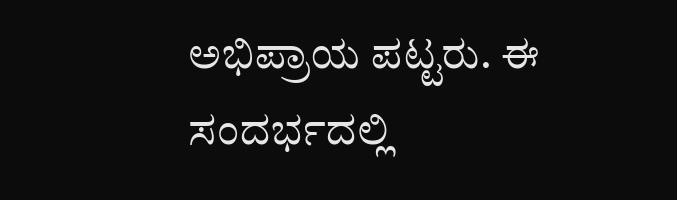ಅಭಿಪ್ರಾಯ ಪಟ್ಟರು. ಈ ಸಂದರ್ಭದಲ್ಲಿ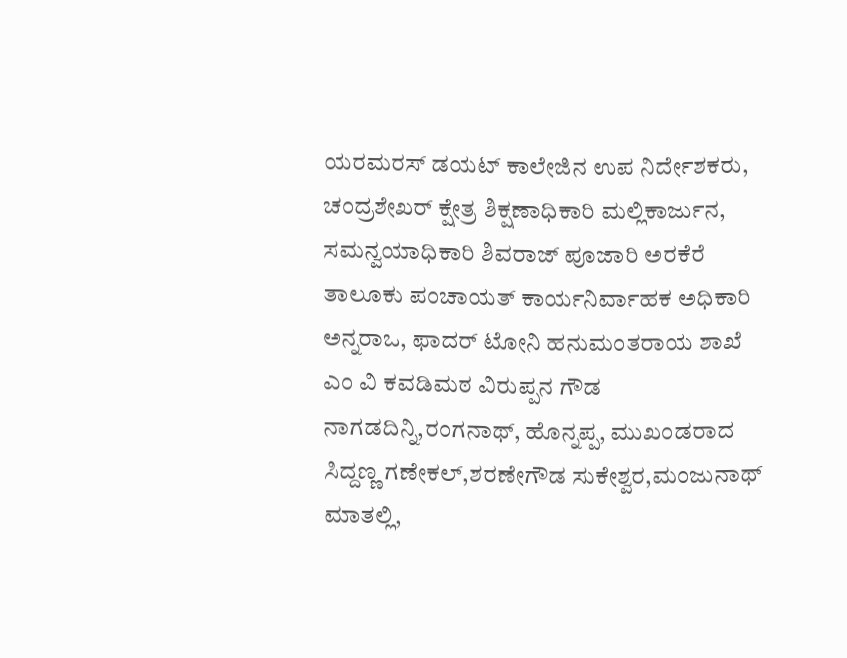ಯರಮರಸ್ ಡಯಟ್ ಕಾಲೇಜಿನ ಉಪ ನಿರ್ದೇಶಕರು, ಚಂದ್ರಶೇಖರ್ ಕ್ಷೇತ್ರ ಶಿಕ್ಷಣಾಧಿಕಾರಿ ಮಲ್ಲಿಕಾರ್ಜುನ, ಸಮನ್ವಯಾಧಿಕಾರಿ ಶಿವರಾಜ್ ಪೂಜಾರಿ ಅರಕೆರೆ ತಾಲೂಕು ಪಂಚಾಯತ್ ಕಾರ್ಯನಿರ್ವಾಹಕ ಅಧಿಕಾರಿ ಅನ್ನರಾಒ, ಫಾದರ್ ಟೋನಿ ಹನುಮಂತರಾಯ ಶಾಖೆ ಎಂ ವಿ ಕವಡಿಮಠ ವಿರುಪ್ಪನ ಗೌಡ ನಾಗಡದಿನ್ನಿ,ರಂಗನಾಥ್, ಹೊನ್ನಪ್ಪ, ಮುಖಂಡರಾದ ಸಿದ್ದಣ್ಣ ಗಣೇಕಲ್,ಶರಣೇಗೌಡ ಸುಕೇಶ್ವರ,ಮಂಜುನಾಥ್ ಮಾತಲ್ಲಿ,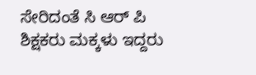ಸೇರಿದಂತೆ ಸಿ ಆರ್ ಪಿ ಶಿಕ್ಷಕರು ಮಕ್ಕಳು ಇದ್ದರು